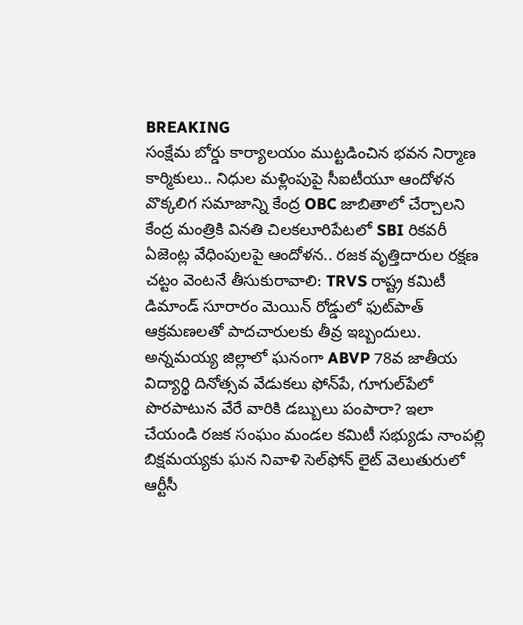BREAKING
సంక్షేమ బోర్డు కార్యాలయం ముట్టడించిన భవన నిర్మాణ కార్మికులు.. నిధుల మళ్లింపుపై సీఐటీయూ ఆందోళన వొక్కలిగ సమాజాన్ని కేంద్ర OBC జాబితాలో చేర్చాలని కేంద్ర మంత్రికి వినతి చిలకలూరిపేటలో SBI రికవరీ ఏజెంట్ల వేధింపులపై ఆందోళన.. రజక వృత్తిదారుల రక్షణ చట్టం వెంటనే తీసుకురావాలి: TRVS రాష్ట్ర కమిటీ డిమాండ్ సూరారం మెయిన్ రోడ్డులో ఫుట్‌పాత్ ఆక్రమణలతో పాదచారులకు తీవ్ర ఇబ్బందులు. అన్నమయ్య జిల్లాలో ఘనంగా ABVP 78వ జాతీయ విద్యార్థి దినోత్సవ వేడుకలు ఫోన్‌పే, గూగుల్‌పేలో పొరపాటున వేరే వారికి డబ్బులు పంపారా? ఇలా చేయండి రజక సంఘం మండల కమిటీ సభ్యుడు నాంపల్లి బిక్షమయ్యకు ఘన నివాళి సెల్‌ఫోన్ లైట్ వెలుతురులో ఆర్టీసీ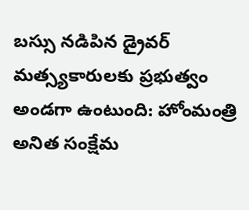బస్సు నడిపిన డ్రైవర్ మత్స్యకారులకు ప్రభుత్వం అండగా ఉంటుంది: హోంమంత్రి అనిత సంక్షేమ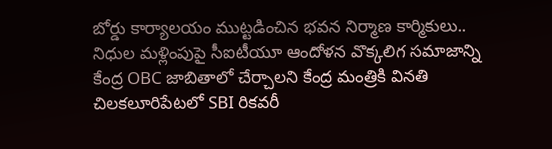బోర్డు కార్యాలయం ముట్టడించిన భవన నిర్మాణ కార్మికులు.. నిధుల మళ్లింపుపై సీఐటీయూ ఆందోళన వొక్కలిగ సమాజాన్ని కేంద్ర OBC జాబితాలో చేర్చాలని కేంద్ర మంత్రికి వినతి చిలకలూరిపేటలో SBI రికవరీ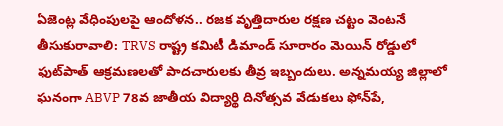ఏజెంట్ల వేధింపులపై ఆందోళన.. రజక వృత్తిదారుల రక్షణ చట్టం వెంటనే తీసుకురావాలి: TRVS రాష్ట్ర కమిటీ డిమాండ్ సూరారం మెయిన్ రోడ్డులో ఫుట్‌పాత్ ఆక్రమణలతో పాదచారులకు తీవ్ర ఇబ్బందులు. అన్నమయ్య జిల్లాలో ఘనంగా ABVP 78వ జాతీయ విద్యార్థి దినోత్సవ వేడుకలు ఫోన్‌పే,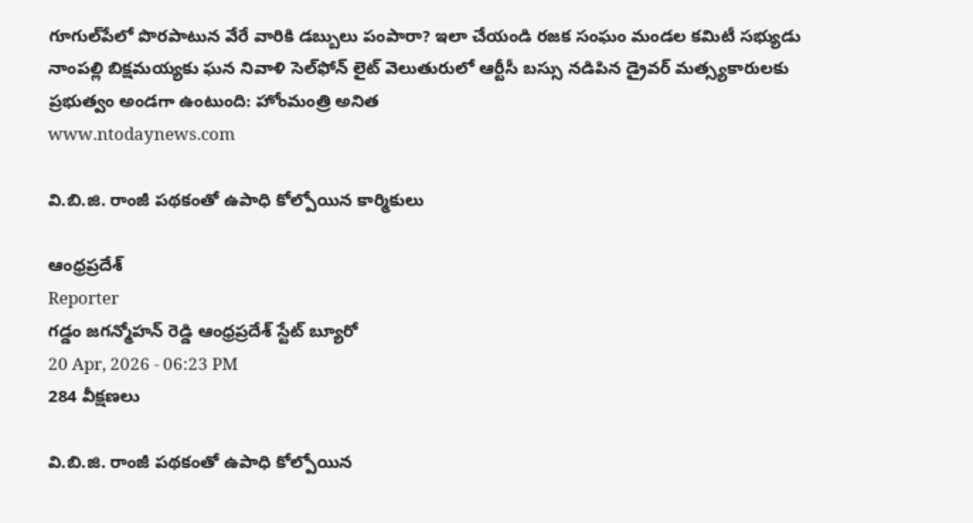గూగుల్‌పేలో పొరపాటున వేరే వారికి డబ్బులు పంపారా? ఇలా చేయండి రజక సంఘం మండల కమిటీ సభ్యుడు నాంపల్లి బిక్షమయ్యకు ఘన నివాళి సెల్‌ఫోన్ లైట్ వెలుతురులో ఆర్టీసీ బస్సు నడిపిన డ్రైవర్ మత్స్యకారులకు ప్రభుత్వం అండగా ఉంటుంది: హోంమంత్రి అనిత
www.ntodaynews.com

వి.బి.జి. రాంజీ పథకంతో ఉపాధి కోల్పోయిన కార్మికులు

ఆంధ్రప్రదేశ్
Reporter
గడ్డం జగన్మోహన్ రెడ్డి ఆంధ్రప్రదేశ్ స్టేట్ బ్యూరో
20 Apr, 2026 - 06:23 PM
284 వీక్షణలు

వి.బి.జి. రాంజీ పథకంతో ఉపాధి కోల్పోయిన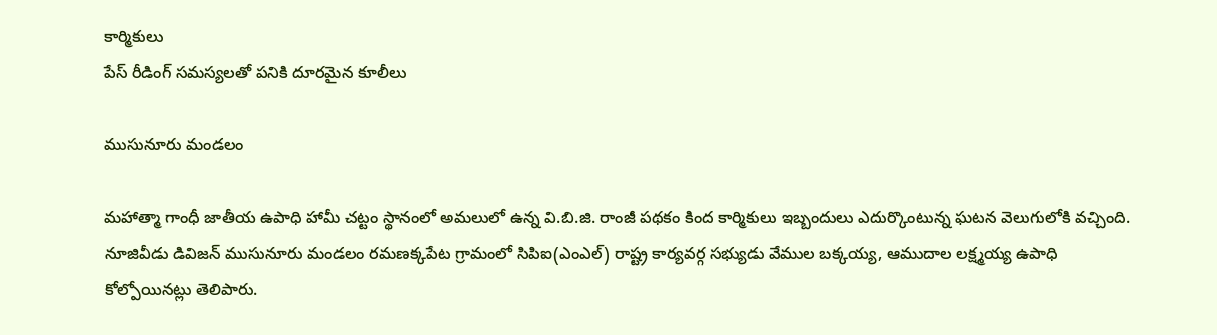కార్మికులు
పేస్ రీడింగ్ సమస్యలతో పనికి దూరమైన కూలీలు

ముసునూరు మండలం

మహాత్మా గాంధీ జాతీయ ఉపాధి హామీ చట్టం స్థానంలో అమలులో ఉన్న వి.బి.జి. రాంజీ పథకం కింద కార్మికులు ఇబ్బందులు ఎదుర్కొంటున్న ఘటన వెలుగులోకి వచ్చింది. నూజివీడు డివిజన్ ముసునూరు మండలం రమణక్కపేట గ్రామంలో సిపిఐ(ఎంఎల్) రాష్ట్ర కార్యవర్గ సభ్యుడు వేముల బక్కయ్య, ఆముదాల లక్ష్మయ్య ఉపాధి కోల్పోయినట్లు తెలిపారు.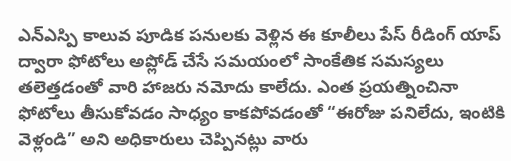ఎన్ఎస్పి కాలువ పూడిక పనులకు వెళ్లిన ఈ కూలీలు పేస్ రీడింగ్ యాప్ ద్వారా ఫోటోలు అప్లోడ్ చేసే సమయంలో సాంకేతిక సమస్యలు తలెత్తడంతో వారి హాజరు నమోదు కాలేదు. ఎంత ప్రయత్నించినా ఫోటోలు తీసుకోవడం సాధ్యం కాకపోవడంతో “ఈరోజు పనిలేదు, ఇంటికి వెళ్లండి” అని అధికారులు చెప్పినట్లు వారు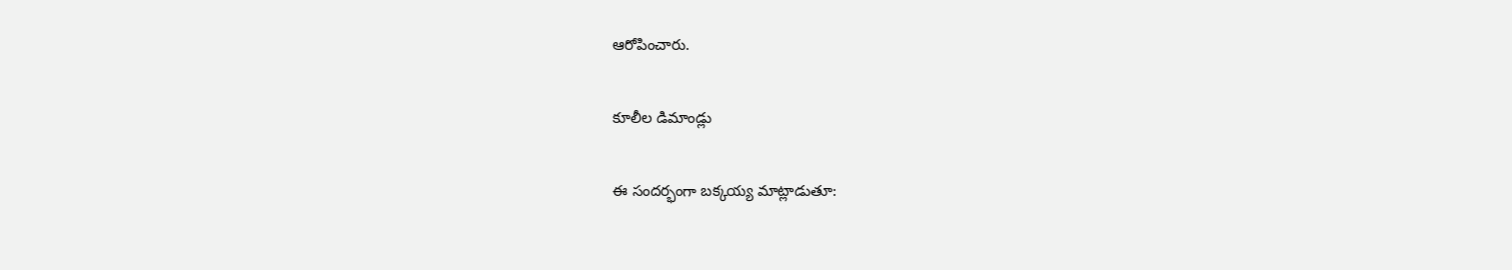ఆరోపించారు.

కూలీల డిమాండ్లు

ఈ సందర్భంగా బక్కయ్య మాట్లాడుతూ: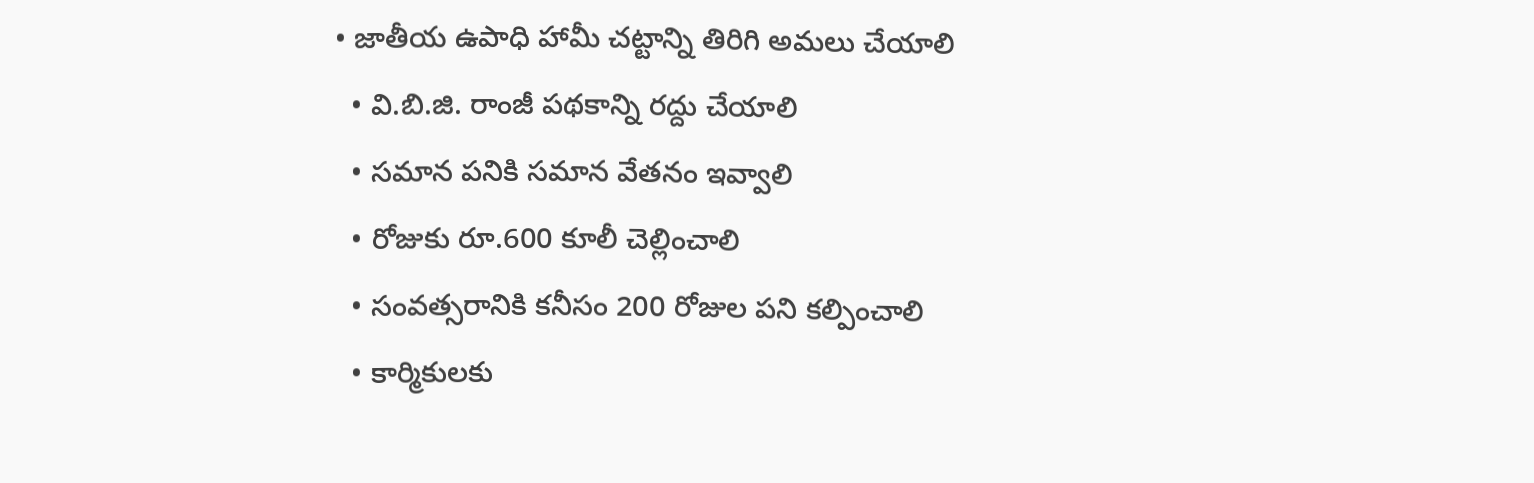• జాతీయ ఉపాధి హామీ చట్టాన్ని తిరిగి అమలు చేయాలి
  • వి.బి.జి. రాంజీ పథకాన్ని రద్దు చేయాలి
  • సమాన పనికి సమాన వేతనం ఇవ్వాలి
  • రోజుకు రూ.600 కూలీ చెల్లించాలి
  • సంవత్సరానికి కనీసం 200 రోజుల పని కల్పించాలి
  • కార్మికులకు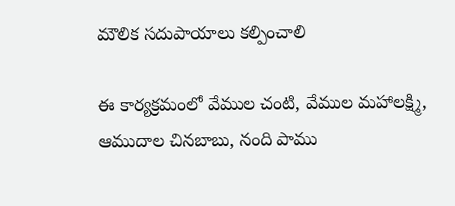మౌలిక సదుపాయాలు కల్పించాలి

ఈ కార్యక్రమంలో వేముల చంటి, వేముల మహాలక్ష్మి, ఆముదాల చినబాబు, నంది పాము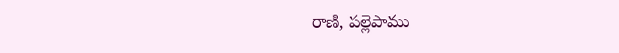రాణి, పల్లెపాము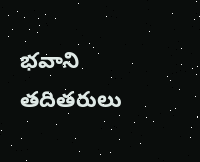భవాని తదితరులు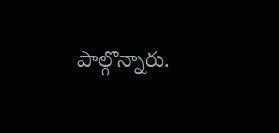పాల్గొన్నారు.